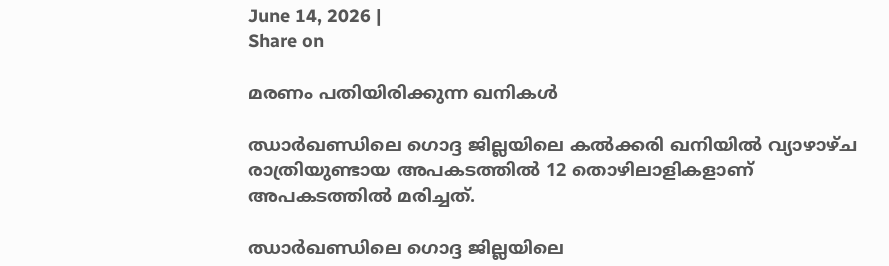June 14, 2026 |
Share on

മരണം പതിയിരിക്കുന്ന ഖനികള്‍

ഝാര്‍ഖണ്ഡിലെ ഗൊദ്ദ ജില്ലയിലെ കല്‍ക്കരി ഖനിയില്‍ വ്യാഴാഴ്ച രാത്രിയുണ്ടായ അപകടത്തില്‍ 12 തൊഴിലാളികളാണ് അപകടത്തില്‍ മരിച്ചത്.

ഝാര്‍ഖണ്ഡിലെ ഗൊദ്ദ ജില്ലയിലെ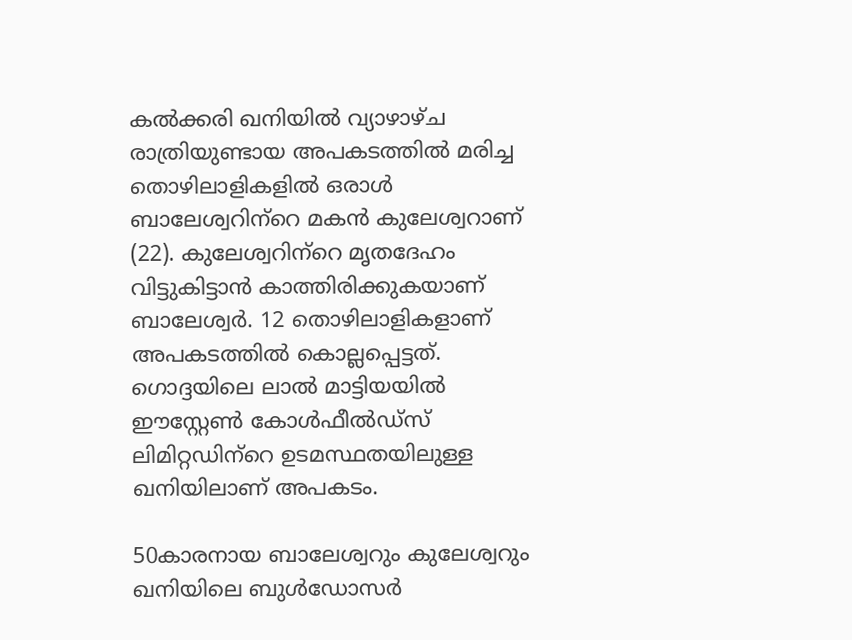കല്‍ക്കരി ഖനിയില്‍ വ്യാഴാഴ്ച രാത്രിയുണ്ടായ അപകടത്തില്‍ മരിച്ച തൊഴിലാളികളില്‍ ഒരാള്‍ ബാലേശ്വറിന്‌റെ മകന്‍ കുലേശ്വറാണ് (22). കുലേശ്വറിന്‌റെ മൃതദേഹം വിട്ടുകിട്ടാന്‍ കാത്തിരിക്കുകയാണ് ബാലേശ്വര്‍. 12 തൊഴിലാളികളാണ് അപകടത്തില്‍ കൊല്ലപ്പെട്ടത്. ഗൊദ്ദയിലെ ലാല്‍ മാട്ടിയയില്‍ ഈസ്റ്റേണ്‍ കോള്‍ഫീല്‍ഡ്‌സ് ലിമിറ്റഡിന്‌റെ ഉടമസ്ഥതയിലുള്ള ഖനിയിലാണ് അപകടം.

50കാരനായ ബാലേശ്വറും കുലേശ്വറും ഖനിയിലെ ബുള്‍ഡോസര്‍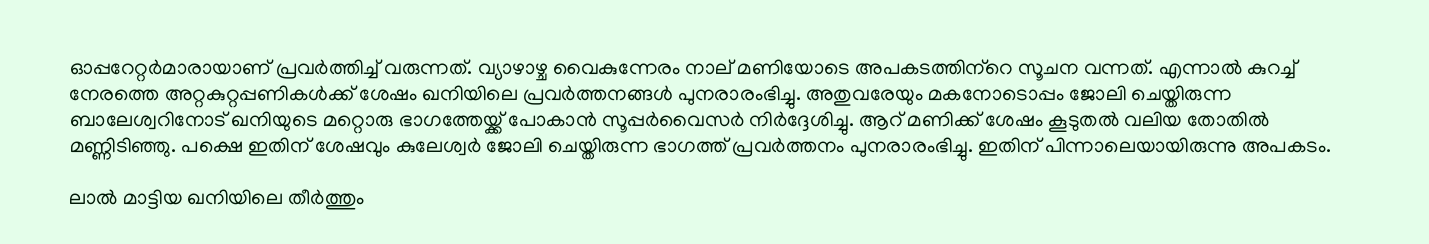ഓപ്പറേറ്റര്‍മാരായാണ് പ്രവര്‍ത്തിച്ച് വരുന്നത്. വ്യാഴാഴ്ച വൈകുന്നേരം നാല് മണിയോടെ അപകടത്തിന്‌റെ സൂചന വന്നത്. എന്നാല്‍ കുറച്ച് നേരത്തെ അറ്റകുറ്റപ്പണികള്‍ക്ക് ശേഷം ഖനിയിലെ പ്രവര്‍ത്തനങ്ങള്‍ പുനരാരംഭിച്ചു. അതുവരേയും മകനോടൊപ്പം ജോലി ചെയ്തിരുന്ന ബാലേശ്വറിനോട് ഖനിയുടെ മറ്റൊരു ഭാഗത്തേയ്ക്ക് പോകാന്‍ സൂപ്പര്‍വൈസര്‍ നിര്‍ദ്ദേശിച്ചു. ആറ് മണിക്ക് ശേഷം കൂടുതല്‍ വലിയ തോതില്‍ മണ്ണിടിഞ്ഞു. പക്ഷെ ഇതിന് ശേഷവും കുലേശ്വര്‍ ജോലി ചെയ്തിരുന്ന ഭാഗത്ത് പ്രവര്‍ത്തനം പുനരാരംഭിച്ചു. ഇതിന് പിന്നാലെയായിരുന്നു അപകടം.

ലാല്‍ മാട്ടിയ ഖനിയിലെ തീര്‍ത്തും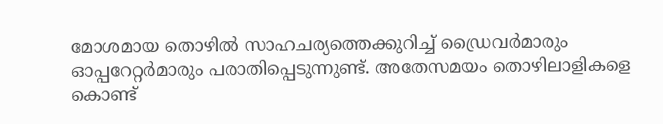മോശമായ തൊഴില്‍ സാഹചര്യത്തെക്കുറിച്ച് ഡ്രൈവര്‍മാരും ഓപ്പറേറ്റര്‍മാരും പരാതിപ്പെടുന്നുണ്ട്. അതേസമയം തൊഴിലാളികളെ കൊണ്ട്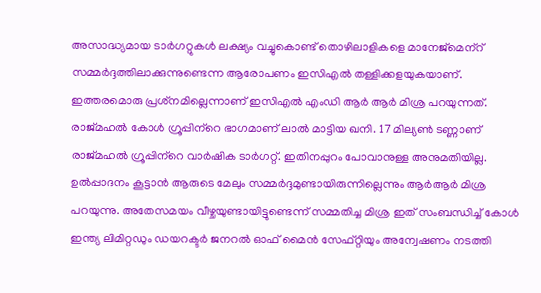അസാദ്ധ്യമായ ടാര്‍ഗറ്റുകള്‍ ലക്ഷ്യം വച്ചുകൊണ്ട് തൊഴിലാളികളെ മാനേജ്‌മെന്‌റ് സമ്മര്‍ദ്ദത്തിലാക്കുന്നുണ്ടെന്ന ആരോപണം ഇസിഎല്‍ തള്ളിക്കളയുകയാണ്. ഇത്തരമൊരു പ്രശ്‌നമില്ലെന്നാണ് ഇസിഎല്‍ എംഡി ആര്‍ ആര്‍ മിശ്ര പറയുന്നത്. രാജ്മഹല്‍ കോള്‍ ഗ്രൂപ്പിന്‌റെ ഭാഗമാണ് ലാല്‍ മാട്ടിയ ഖനി. 17 മില്യണ്‍ ടണ്ണാണ് രാജ്മഹല്‍ ഗ്രൂപ്പിന്‌റെ വാര്‍ഷിക ടാര്‍ഗറ്റ്. ഇതിനപ്പുറം പോവാനുള്ള അനുമതിയില്ല. ഉല്‍പ്പാദനം കൂട്ടാന്‍ ആരുടെ മേലും സമ്മര്‍ദ്ദമുണ്ടായിരുന്നില്ലെന്നും ആര്‍ആര്‍ മിശ്ര പറയുന്നു. അതേസമയം വീഴ്ചയുണ്ടായിട്ടുണ്ടെന്ന് സമ്മതിച്ച മിശ്ര ഇത് സംബന്ധിച്ച് കോള്‍ ഇന്ത്യ ലിമിറ്റഡും ഡയറക്ടര്‍ ജനറല്‍ ഓഫ് മൈന്‍ സേഫ്റ്റിയും അന്വേഷണം നടത്തി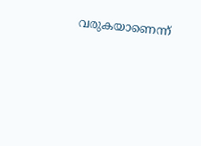വരുകയാണെന്ന്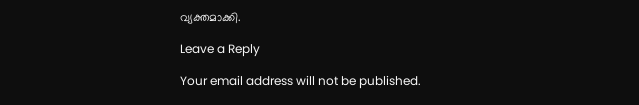വ്യക്തമാക്കി.

Leave a Reply

Your email address will not be published.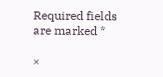Required fields are marked *

×